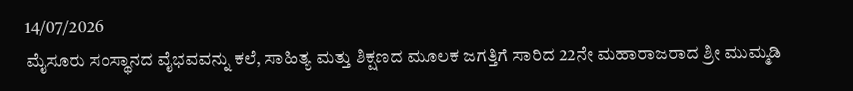14/07/2026
ಮೈಸೂರು ಸಂಸ್ಥಾನದ ವೈಭವವನ್ನು ಕಲೆ, ಸಾಹಿತ್ಯ ಮತ್ತು ಶಿಕ್ಷಣದ ಮೂಲಕ ಜಗತ್ತಿಗೆ ಸಾರಿದ 22ನೇ ಮಹಾರಾಜರಾದ ಶ್ರೀ ಮುಮ್ಮಡಿ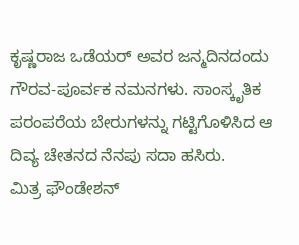ಕೃಷ್ಣರಾಜ ಒಡೆಯರ್ ಅವರ ಜನ್ಮದಿನದಂದು ಗೌರವ-ಪೂರ್ವಕ ನಮನಗಳು. ಸಾಂಸ್ಕೃತಿಕ ಪರಂಪರೆಯ ಬೇರುಗಳನ್ನು ಗಟ್ಟಿಗೊಳಿಸಿದ ಆ ದಿವ್ಯ ಚೇತನದ ನೆನಪು ಸದಾ ಹಸಿರು.
ಮಿತ್ರ ಫೌಂಡೇಶನ್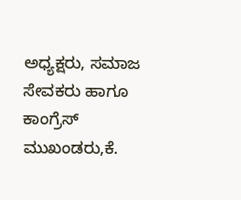ಅಧ್ಯಕ್ಷರು, ಸಮಾಜ ಸೇವಕರು ಹಾಗೂ ಕಾಂಗ್ರೆಸ್ ಮುಖಂಡರು,ಕೆ.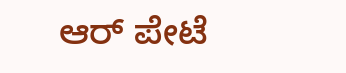ಆರ್ ಪೇಟೆ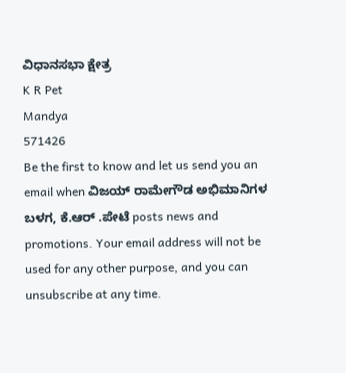ವಿಧಾನಸಭಾ ಕ್ಷೇತ್ರ
K R Pet
Mandya
571426
Be the first to know and let us send you an email when ವಿಜಯ್ ರಾಮೇಗೌಡ ಅಭಿಮಾನಿಗಳ ಬಳಗ, ಕೆ.ಆರ್ .ಪೇಟೆ posts news and promotions. Your email address will not be used for any other purpose, and you can unsubscribe at any time.